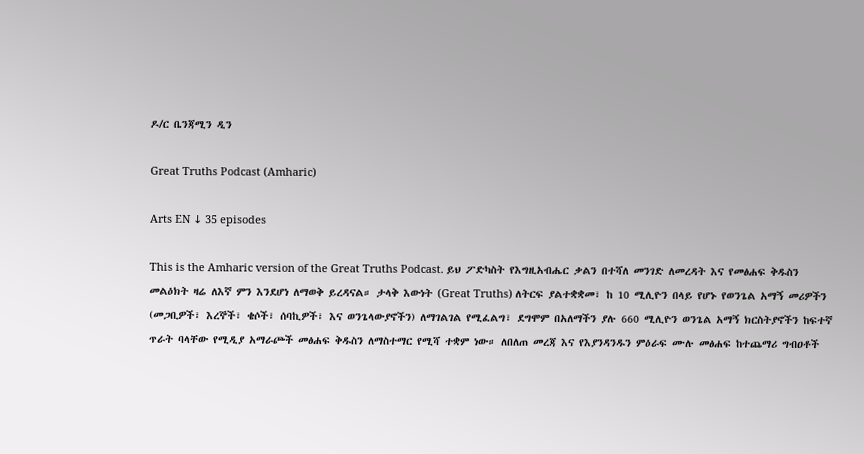ዶ/ር ቤንጃሚን ዲን

Great Truths Podcast (Amharic)

Arts EN ↓ 35 episodes

This is the Amharic version of the Great Truths Podcast. ይህ ፖድካስት የእግዚአብሔር ቃልን በተሻለ መንገድ ለመረዳት እና የመፅሐፍ ቅዱስን መልዕክት ዛሬ ለእኛ ምን እንደሆነ ለማወቅ ይረዳናል። ታላቅ እውነት (Great Truths) ለትርፍ ያልተቋቋመ፣ ከ 10 ሚሊዮን በላይ የሆኑ የወንጌል አማኝ መሪዎችን (መጋቢዎች፣ እረኞች፣ ቄሶች፣ ሰባኪዎች፣ እና ወንጌላውያኖችን) ለማገልገል የሚፈልግ፣ ደግሞም በአለማችን ያሉ 660 ሚሊዮን ወንጌል አማኝ ክርስትያኖችን ከፍተኛ ጥራት ባላቸው የሚዲያ አማራጮች መፅሐፍ ቅዱስን ለማስተማር የሚሻ ተቋም ነው። ለበለጠ መረጃ እና የእያንዳንዱን ምዕራፍ ሙሉ መፅሐፍ ከተጨማሪ ግብዐቶች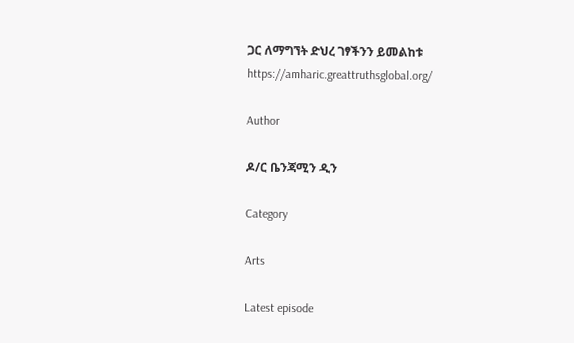ጋር ለማግኘት ድህረ ገፃችንን ይመልከቱ https://amharic.greattruthsglobal.org/

Author

ዶ/ር ቤንጃሚን ዲን

Category

Arts

Latest episode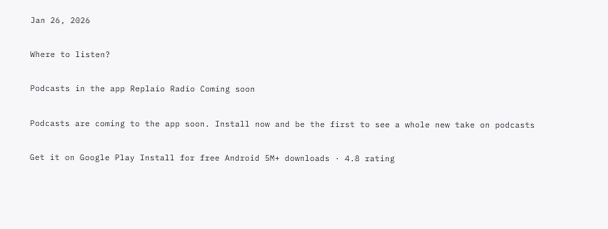Jan 26, 2026

Where to listen?

Podcasts in the app Replaio Radio Coming soon

Podcasts are coming to the app soon. Install now and be the first to see a whole new take on podcasts

Get it on Google Play Install for free Android 5M+ downloads · 4.8 rating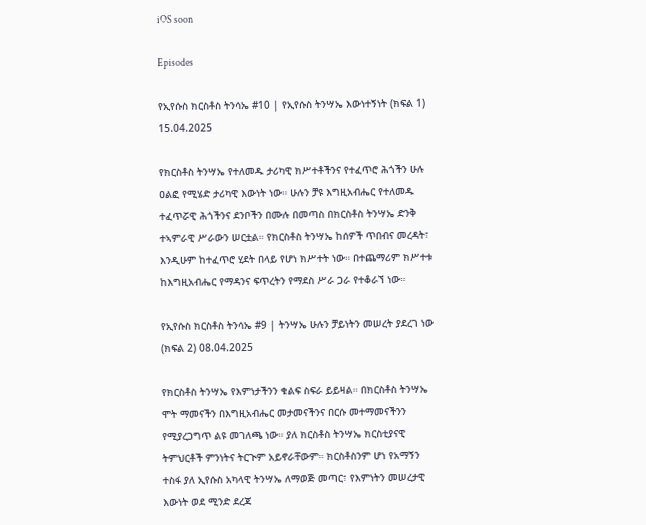iOS soon

Episodes

የኢየሱስ ክርስቶስ ትንሳኤ #10 | የኢየሱስ ትንሣኤ እውነተኝነት (ክፍል 1) 15.04.2025

የክርስቶስ ትንሣኤ የተለመዱ ታሪካዊ ክሥተቶችንና የተፈጥሮ ሕጎችን ሁሉ ዐልፎ የሚሄድ ታሪካዊ እውነት ነው። ሁሉን ቻዩ እግዚአብሔር የተለመዱ ተፈጥሯዊ ሕጎችንና ደንቦችን በሙሉ በመጣስ በክርስቶስ ትንሣኤ ድንቅ ተኣምራዊ ሥራውን ሠርቷል። የክርስቶስ ትንሣኤ ከሰዎች ጥበብና መረዳት፣ እንዲሁም ከተፈጥሮ ሂደት በላይ የሆነ ክሥተት ነው። በተጨማሪም ክሥተቱ ከእግዚአብሔር የማዳንና ፍጥረትን የማደስ ሥራ ጋራ የተቆራኘ ነው።

የኢየሱስ ክርስቶስ ትንሳኤ #9 | ትንሣኤ ሁሉን ቻይነትን መሠረት ያደረገ ነው (ክፍል 2) 08.04.2025

የክርስቶስ ትንሣኤ የእምነታችንን ቁልፍ ስፍራ ይይዛል። በክርስቶስ ትንሣኤ ሞት ማመናችን በእግዚአብሔር መታመናችንና በርሱ መተማመናችንን የሚያረጋግጥ ልዩ መገለጫ ነው። ያለ ክርስቶስ ትንሣኤ ክርስቲያናዊ ትምህርቶች ምንነትና ትርጒም አይኖራቸውም። ክርስቶስንም ሆነ የአማኝን ተስፋ ያለ ኢየሱስ አካላዊ ትንሣኤ ለማወጅ መጣር፣ የእምነትን መሠረታዊ እውነት ወደ ሚንድ ደረጃ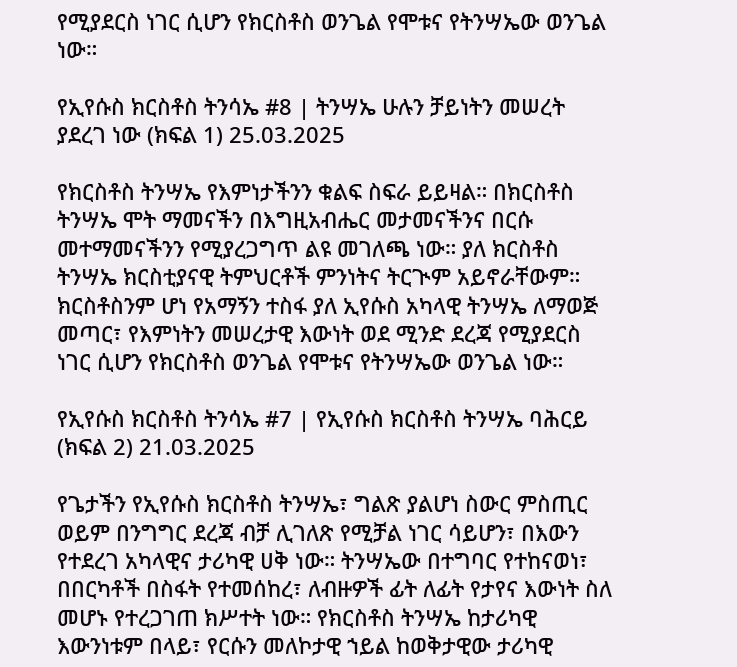የሚያደርስ ነገር ሲሆን የክርስቶስ ወንጌል የሞቱና የትንሣኤው ወንጌል ነው።

የኢየሱስ ክርስቶስ ትንሳኤ #8 | ትንሣኤ ሁሉን ቻይነትን መሠረት ያደረገ ነው (ክፍል 1) 25.03.2025

የክርስቶስ ትንሣኤ የእምነታችንን ቁልፍ ስፍራ ይይዛል። በክርስቶስ ትንሣኤ ሞት ማመናችን በእግዚአብሔር መታመናችንና በርሱ መተማመናችንን የሚያረጋግጥ ልዩ መገለጫ ነው። ያለ ክርስቶስ ትንሣኤ ክርስቲያናዊ ትምህርቶች ምንነትና ትርጒም አይኖራቸውም። ክርስቶስንም ሆነ የአማኝን ተስፋ ያለ ኢየሱስ አካላዊ ትንሣኤ ለማወጅ መጣር፣ የእምነትን መሠረታዊ እውነት ወደ ሚንድ ደረጃ የሚያደርስ ነገር ሲሆን የክርስቶስ ወንጌል የሞቱና የትንሣኤው ወንጌል ነው።

የኢየሱስ ክርስቶስ ትንሳኤ #7 | የኢየሱስ ክርስቶስ ትንሣኤ ባሕርይ (ክፍል 2) 21.03.2025

የጌታችን የኢየሱስ ክርስቶስ ትንሣኤ፣ ግልጽ ያልሆነ ስውር ምስጢር ወይም በንግግር ደረጃ ብቻ ሊገለጽ የሚቻል ነገር ሳይሆን፣ በእውን የተደረገ አካላዊና ታሪካዊ ሀቅ ነው። ትንሣኤው በተግባር የተከናወነ፣ በበርካቶች በስፋት የተመሰከረ፣ ለብዙዎች ፊት ለፊት የታየና እውነት ስለ መሆኑ የተረጋገጠ ክሥተት ነው። የክርስቶስ ትንሣኤ ከታሪካዊ እውንነቱም በላይ፣ የርሱን መለኮታዊ ኀይል ከወቅታዊው ታሪካዊ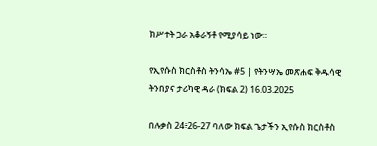ክሥተት ጋራ አቆራኝቶ የሚያሳይ ነው።

የኢየሱስ ክርስቶስ ትንሳኤ #5 | የትንሣኤ መጽሐፍ ቅዱሳዊ ትንበያና ታሪካዊ ዳራ (ክፍል 2) 16.03.2025

በሉቃስ 24፥26-27 ባለው ክፍል ጌታችን ኢየሱስ ክርስቶስ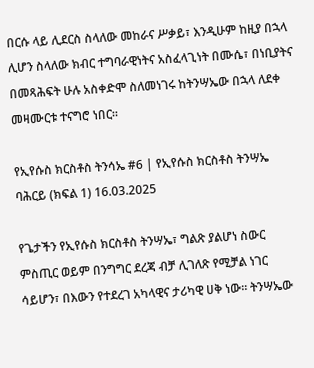በርሱ ላይ ሊደርስ ስላለው መከራና ሥቃይ፣ እንዲሁም ከዚያ በኋላ ሊሆን ስላለው ክብር ተግባራዊነትና አስፈላጊነት በሙሴ፣ በነቢያትና በመጻሕፍት ሁሉ አስቀድሞ ስለመነገሩ ከትንሣኤው በኋላ ለደቀ መዛሙርቱ ተናግሮ ነበር።

የኢየሱስ ክርስቶስ ትንሳኤ #6 | የኢየሱስ ክርስቶስ ትንሣኤ ባሕርይ (ክፍል 1) 16.03.2025

የጌታችን የኢየሱስ ክርስቶስ ትንሣኤ፣ ግልጽ ያልሆነ ስውር ምስጢር ወይም በንግግር ደረጃ ብቻ ሊገለጽ የሚቻል ነገር ሳይሆን፣ በእውን የተደረገ አካላዊና ታሪካዊ ሀቅ ነው። ትንሣኤው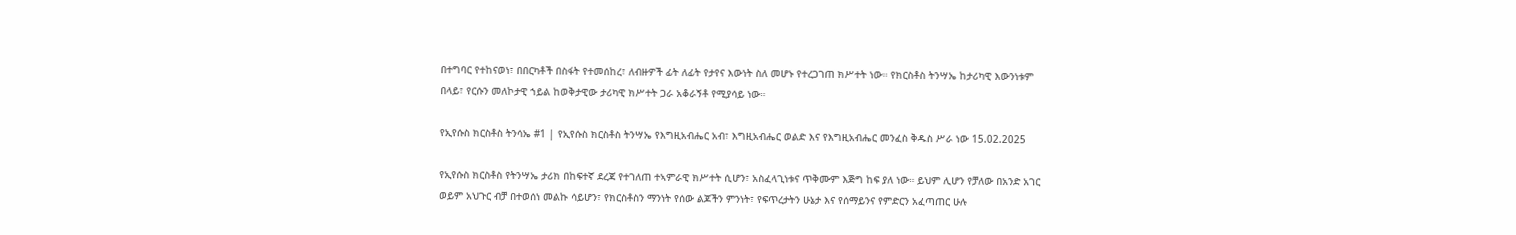በተግባር የተከናወነ፣ በበርካቶች በስፋት የተመሰከረ፣ ለብዙዎች ፊት ለፊት የታየና እውነት ስለ መሆኑ የተረጋገጠ ክሥተት ነው። የክርስቶስ ትንሣኤ ከታሪካዊ እውንነቱም በላይ፣ የርሱን መለኮታዊ ኀይል ከወቅታዊው ታሪካዊ ክሥተት ጋራ አቆራኝቶ የሚያሳይ ነው።

የኢየሱስ ክርስቶስ ትንሳኤ #1 | የኢየሱስ ክርስቶስ ትንሣኤ የእግዚአብሔር አብ፣ እግዚአብሔር ወልድ እና የእግዚአብሔር መንፈስ ቅዱስ ሥራ ነው 15.02.2025

የኢየሱስ ክርስቶስ የትንሣኤ ታሪክ በከፍተኛ ደረጃ የተገለጠ ተኣምራዊ ክሥተት ሲሆን፣ አስፈላጊነቱና ጥቅሙም እጅግ ከፍ ያለ ነው። ይህም ሊሆን የቻለው በአንድ አገር ወይም አህጉር ብቻ በተወሰነ መልኩ ሳይሆን፣ የክርስቶስን ማንነት የሰው ልጆችን ምንነት፣ የፍጥረታትን ሁኔታ እና የሰማይንና የምድርን አፈጣጠር ሁሉ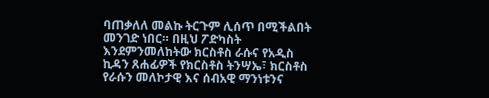ባጠቃለለ መልኩ ትርጉም ሊሰጥ በሚችልበት መንገድ ነበር። በዚህ ፖድካስት እንደምንመለከትው ክርስቶስ ራሱና የአዲስ ኪዳን ጸሐፊዎች የክርስቶስ ትንሣኤ፣ ክርስቶስ የራሱን መለኮታዊ እና ሰብአዊ ማንነቱንና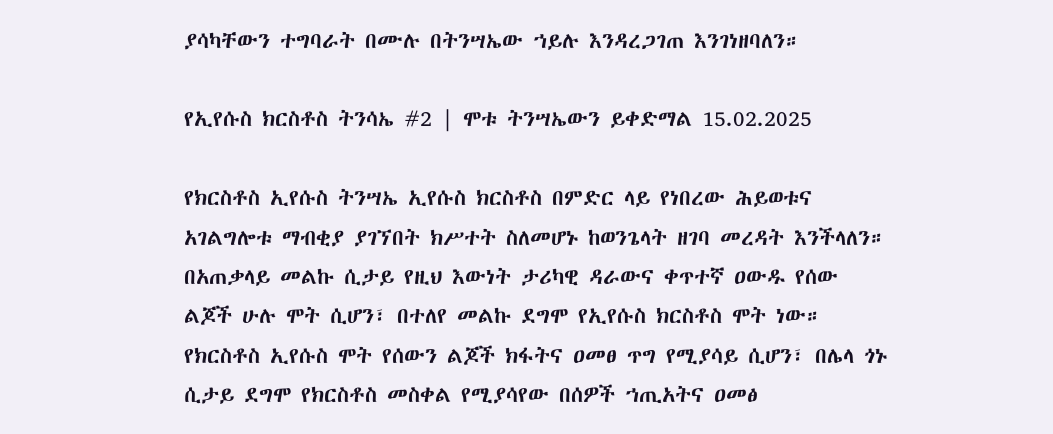ያሳካቸውን ተግባራት በሙሉ በትንሣኤው ኀይሉ እንዳረጋገጠ እንገነዘባለን።

የኢየሱስ ክርስቶስ ትንሳኤ #2 | ሞቱ ትንሣኤውን ይቀድማል 15.02.2025

የክርስቶስ ኢየሱስ ትንሣኤ ኢየሱስ ክርስቶስ በምድር ላይ የነበረው ሕይወቱና አገልግሎቱ ማብቂያ ያገኘበት ክሥተት ስለመሆኑ ከወንጌላት ዘገባ መረዳት እንችላለን። በአጠቃላይ መልኩ ሲታይ የዚህ እውነት ታሪካዊ ዳራውና ቀጥተኛ ዐውዱ የሰው ልጆች ሁሉ ሞት ሲሆን፣ በተለየ መልኩ ደግሞ የኢየሱስ ክርስቶስ ሞት ነው። የክርስቶስ ኢየሱስ ሞት የሰውን ልጆች ክፋትና ዐመፀ ጥግ የሚያሳይ ሲሆን፣ በሌላ ጎኑ ሲታይ ደግሞ የክርስቶስ መስቀል የሚያሳየው በሰዎች ኀጢአትና ዐመፅ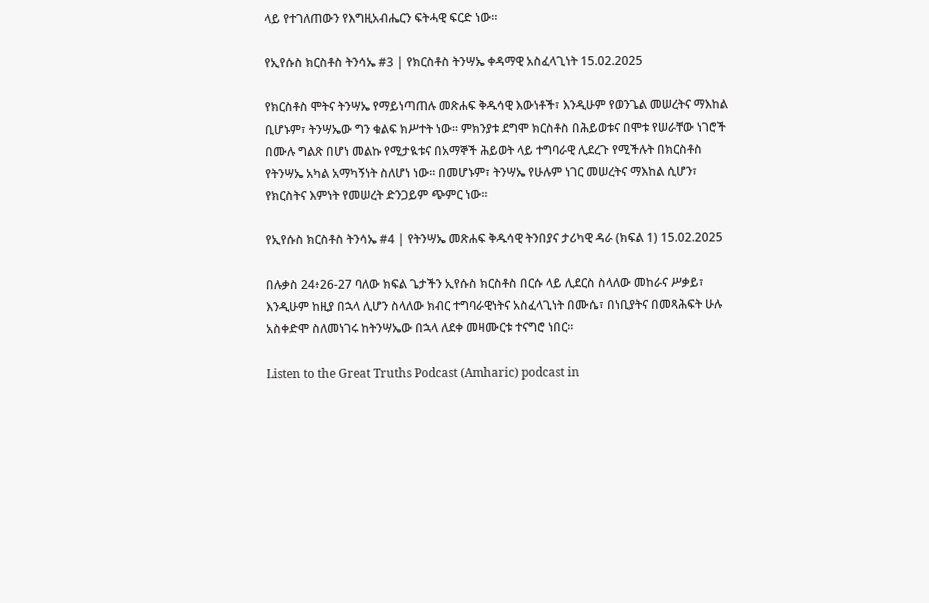ላይ የተገለጠውን የእግዚአብሔርን ፍትሓዊ ፍርድ ነው።

የኢየሱስ ክርስቶስ ትንሳኤ #3 | የክርስቶስ ትንሣኤ ቀዳማዊ አስፈላጊነት 15.02.2025

የክርስቶስ ሞትና ትንሣኤ የማይነጣጠሉ መጽሐፍ ቅዱሳዊ እውነቶች፣ እንዲሁም የወንጌል መሠረትና ማእከል ቢሆኑም፣ ትንሣኤው ግን ቁልፍ ክሥተት ነው። ምክንያቱ ደግሞ ክርስቶስ በሕይወቱና በሞቱ የሠራቸው ነገሮች በሙሉ ግልጽ በሆነ መልኩ የሚታዪቱና በአማኞች ሕይወት ላይ ተግባራዊ ሊደረጉ የሚችሉት በክርስቶስ የትንሣኤ አካል አማካኝነት ስለሆነ ነው። በመሆኑም፣ ትንሣኤ የሁሉም ነገር መሠረትና ማእከል ሲሆን፣ የክርስትና እምነት የመሠረት ድንጋይም ጭምር ነው።

የኢየሱስ ክርስቶስ ትንሳኤ #4 | የትንሣኤ መጽሐፍ ቅዱሳዊ ትንበያና ታሪካዊ ዳራ (ክፍል 1) 15.02.2025

በሉቃስ 24፥26-27 ባለው ክፍል ጌታችን ኢየሱስ ክርስቶስ በርሱ ላይ ሊደርስ ስላለው መከራና ሥቃይ፣ እንዲሁም ከዚያ በኋላ ሊሆን ስላለው ክብር ተግባራዊነትና አስፈላጊነት በሙሴ፣ በነቢያትና በመጻሕፍት ሁሉ አስቀድሞ ስለመነገሩ ከትንሣኤው በኋላ ለደቀ መዛሙርቱ ተናግሮ ነበር።

Listen to the Great Truths Podcast (Amharic) podcast in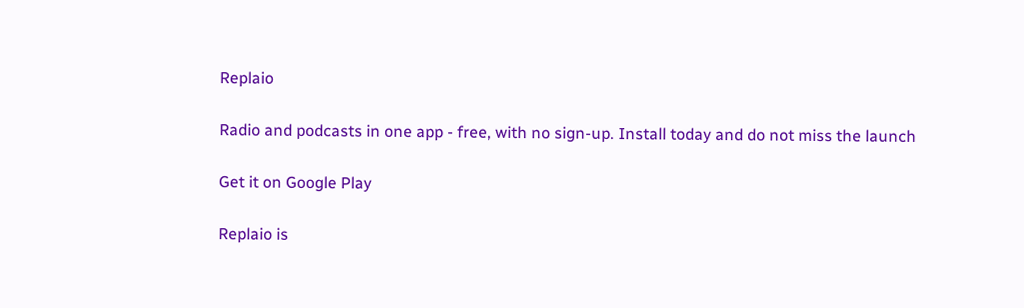Replaio

Radio and podcasts in one app - free, with no sign-up. Install today and do not miss the launch

Get it on Google Play

Replaio is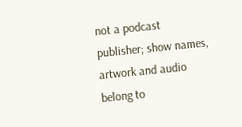not a podcast publisher; show names, artwork and audio belong to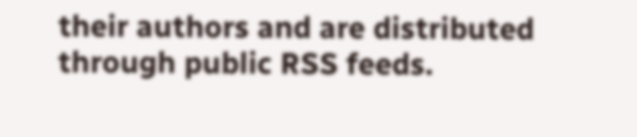their authors and are distributed through public RSS feeds.